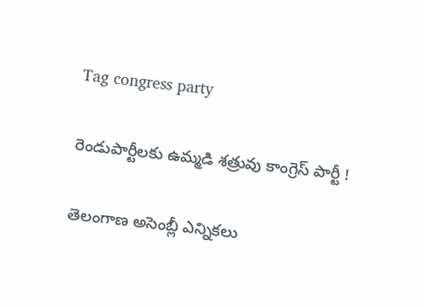Tag congress party

రెండుపార్టీలకు ఉమ్మడి శత్రువు కాంగ్రెస్‌ పార్టీ !

తెలంగాణ అసెంబ్లీ ఎన్నికలు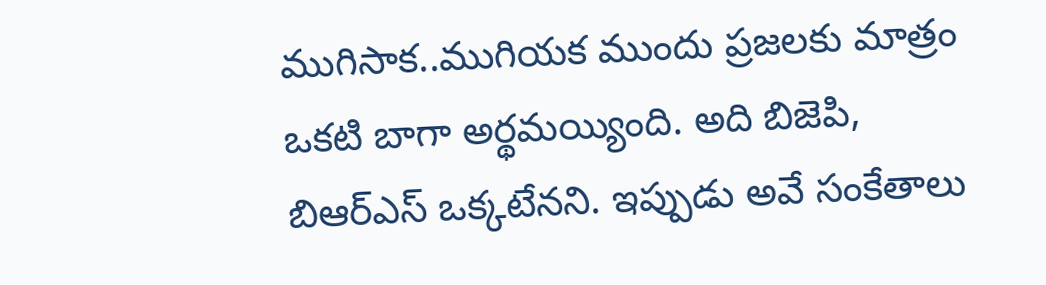ముగిసాక..ముగియక ముందు ప్రజలకు మాత్రం ఒకటి బాగా అర్థమయ్యింది. అది బిజెపి, బిఆర్‌ఎస్‌ ఒక్కటేనని. ఇప్పుడు అవే సంకేతాలు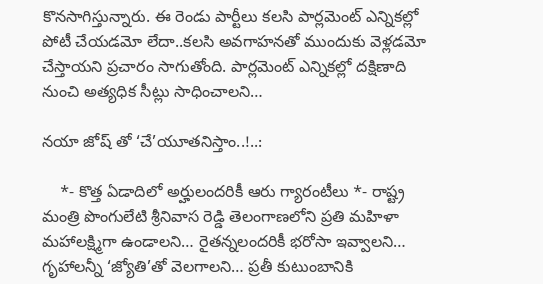కొనసాగిస్తున్నారు. ఈ రెండు పార్టీలు కలసి పార్లమెంట్‌ ఎన్నికల్లో పోటీ చేయడమో లేదా..కలసి అవగాహనతో ముందుకు వెళ్లడమో చేస్తాయని ప్రచారం సాగుతోంది. పార్లమెంట్‌ ఎన్నికల్లో దక్షిణాది నుంచి అత్యధిక సీట్లు సాధించాలని…

నయా జోష్ తో ‘చే’యూతనిస్తాం..!..:

    *- కొత్త ఏడాదిలో అర్హులందరికీ ఆరు గ్యారంటీలు *- రాష్ట్ర మంత్రి పొంగులేటి శ్రీనివాస రెడ్డి తెలంగాణలోని ప్రతి మహిళా మహాలక్ష్మిగా ఉండాలని… రైతన్నలందరికీ భరోసా ఇవ్వాలని… గృహాలన్నీ ‘జ్యోతి’తో వెలగాలని… ప్రతీ కుటుంబానికి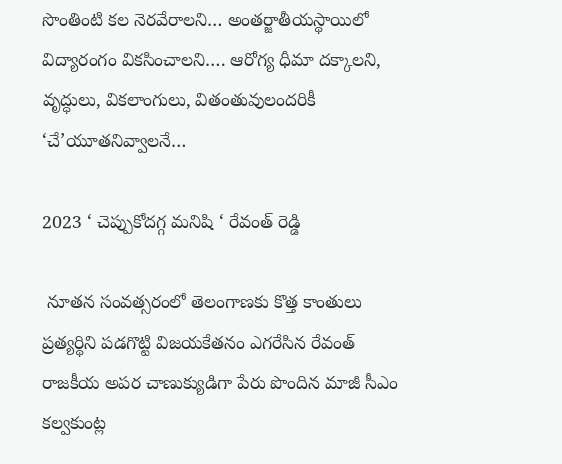సొంతింటి కల నెరవేరాలని… అంతర్జాతీయస్థాయిలో విద్యారంగం వికసించాలని…. ఆరోగ్య ధీమా దక్కాలని, వృద్ధులు, వికలాంగులు, వితంతువులందరికీ ‘చే’యూతనివ్వాలనే…

2023 ‘ చెప్పుకోదగ్గ మనిషి ‘ రేవంత్ రెడ్డి

 నూతన సంవత్సరంలో తెలంగాణకు కొత్త కాంతులు ప్రత్యర్థిని పడగొట్టి విజయకేతనం ఎగరేసిన రేవంత్‌   రాజకీయ అపర చాణుక్యుడిగా పేరు పొందిన మాజీ సీఎం కల్వకుంట్ల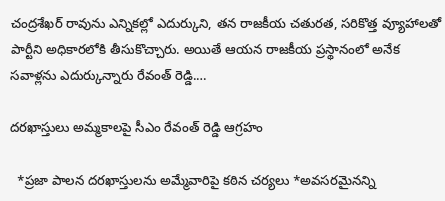చంద్రశేఖర్‌ రావును ఎన్నికల్లో ఎదుర్కుని, తన రాజకీయ చతురత, సరికొత్త వ్యూహాలతో పార్టీని అధికారలోకి తీసుకొచ్చారు. అయితే ఆయన రాజకీయ ప్రస్థానంలో అనేక సవాళ్లను ఎదుర్కున్నారు రేవంత్‌ రెడ్డి.…

దరఖాస్తులు అమ్మకాలపై సీఎం రేవంత్ రెడ్డి ఆగ్రహం

  *ప్రజా పాలన దరఖాస్తులను అమ్మేవారిపై కఠిన చర్యలు *అవసరమైనన్ని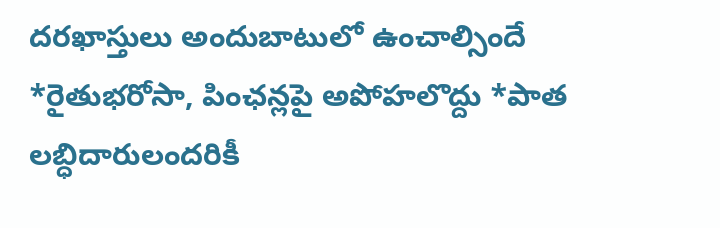దరఖాస్తులు అందుబాటులో ఉంచాల్సిందే *రైతుభరోసా, పింఛన్లపై అపోహలొద్దు *పాత లబ్ధిదారులందరికీ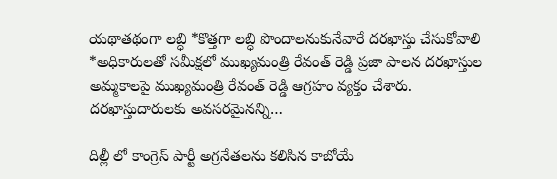యథాతథంగా లబ్ధి *కొత్తగా లబ్ధి పొందాలనుకునేవారే దరఖాస్తు చేసుకోవాలి *అధికారులతో సమీక్షలో ముఖ్యమంత్రి రేవంత్ రెడ్డి ప్రజా పాలన దరఖాస్తుల అమ్మకాలపై ముఖ్యమంత్రి రేవంత్ రెడ్డి ఆగ్రహం వ్యక్తం చేశారు. దరఖాస్తుదారులకు అవసరమైనన్ని…

దిల్లీ లో కాంగ్రెస్ పార్టీ అగ్రనేతలను కలిసిన కాబోయే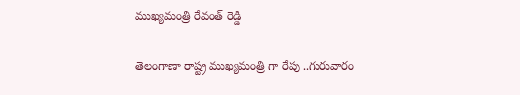ముఖ్యమంత్రి రేవంత్ రెడ్డి

తెలంగాణా రాష్ట్ర ముఖ్యమంత్రి గా రేపు ..గురువారం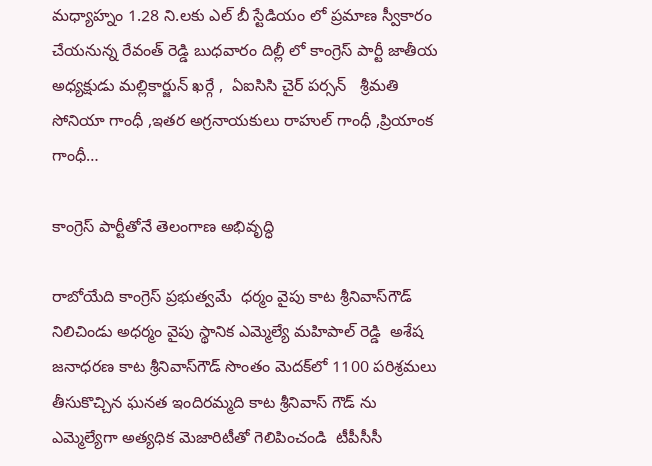మధ్యాహ్నం 1.28 ని.లకు ఎల్ బీ స్టేడియం లో ప్రమాణ స్వీకారం చేయనున్న రేవంత్ రెడ్డి బుధవారం దిల్లీ లో కాంగ్రెస్ పార్టీ జాతీయ అధ్యక్షుడు మల్లికార్జున్ ఖర్గే ,  ఏఐసిసి చైర్ పర్సన్   శ్రీమతి సోనియా గాంధీ ,ఇతర అగ్రనాయకులు రాహుల్ గాంధీ ,ప్రియాంక గాంధీ…

కాంగ్రెస్ పార్టీతోనే తెలంగాణ అభివృద్ధి

రాబోయేది కాంగ్రెస్ ప్రభుత్వమే  ధర్మం వైపు కాట శ్రీనివాస్‌గౌడ్ నిలిచిండు అధర్మం వైపు స్థానిక ఎమ్మెల్యే మహిపాల్ రెడ్డి  అశేష జనాధరణ కాట శ్రీనివాస్‌గౌడ్ సొంతం మెదక్‌లో 1100 పరిశ్రమలు తీసుకొచ్చిన ఘనత ఇందిరమ్మది కాట శ్రీనివాస్ గౌడ్ ను ఎమ్మెల్యేగా అత్యధిక మెజారిటీతో గెలిపించండి  టీపీసీసీ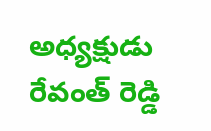అధ్యక్షుడు రేవంత్ రెడ్డి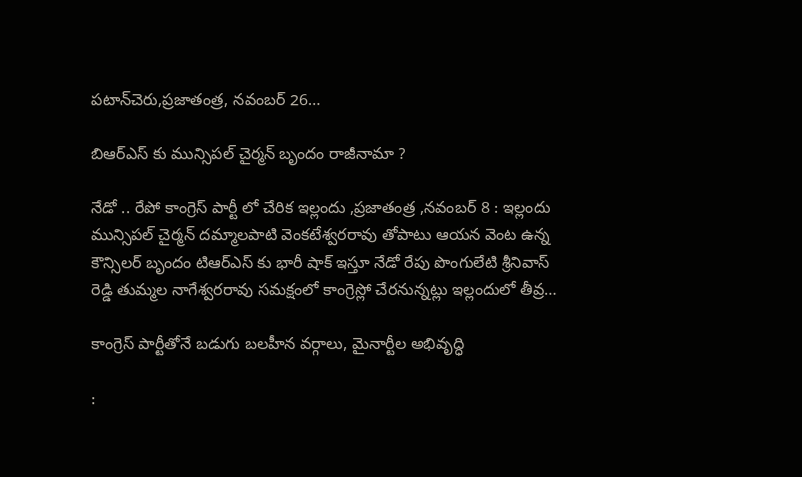పటాన్‌చెరు,ప్రజాతంత్ర, నవంబర్ 26…

బిఆర్‌ఎస్‌ కు మున్సిపల్‌ చైర్మన్‌ బృందం రాజీనామా ?

నేడో .. రేపో కాంగ్రెస్ పార్టీ లో చేరిక ఇల్లందు ,ప్రజాతంత్ర ,నవంబర్‌ 8 : ఇల్లందు మున్సిపల్‌ చైర్మన్‌ దమ్మాలపాటి వెంకటేశ్వరరావు తోపాటు ఆయన వెంట ఉన్న కౌన్సిలర్‌ బృందం టిఆర్‌ఎస్‌ కు భారీ షాక్‌ ఇస్తూ నేడో రేపు పొంగులేటి శ్రీనివాస్‌ రెడ్డి తుమ్మల నాగేశ్వరరావు సమక్షంలో కాంగ్రెస్లో చేరనున్నట్లు ఇల్లందులో తీవ్ర…

కాంగ్రెస్‌ ‌పార్టీతోనే బడుగు బలహీన వర్గాలు, మైనార్టీల అభివృద్ధి

: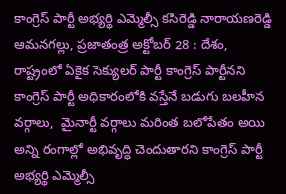కాంగ్రెస్‌ ‌పార్టీ అభ్యర్థి ఎమ్మెల్సీ కసిరెడ్డి నారాయణరెడ్డి ఆమనగల్లు, ప్రజాతంత్ర అక్టోబర్‌ 28 : దేశం, రాష్ట్రంలో ఏకైక సెక్యులర్‌ ‌పార్టీ కాంగ్రెస్‌ ‌పార్టీనని కాంగ్రెస్‌ ‌పార్టీ అధికారంలోకి వస్తేనే బడుగు బలహీన వర్గాలు,  మైనార్టీ వర్గాలు మరింత బలోపేతం అయి అన్ని రంగాల్లో అభివృద్ధి చెందుతారని కాంగ్రెస్‌ ‌పార్టీ అభ్యర్థి ఎమ్మెల్సీ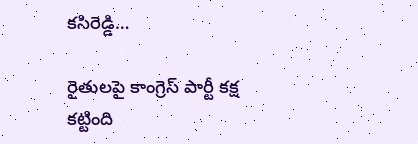కసిరెడ్డి…

రైతులపై కాంగ్రెస్‌ ‌పార్టీ కక్ష కట్టింది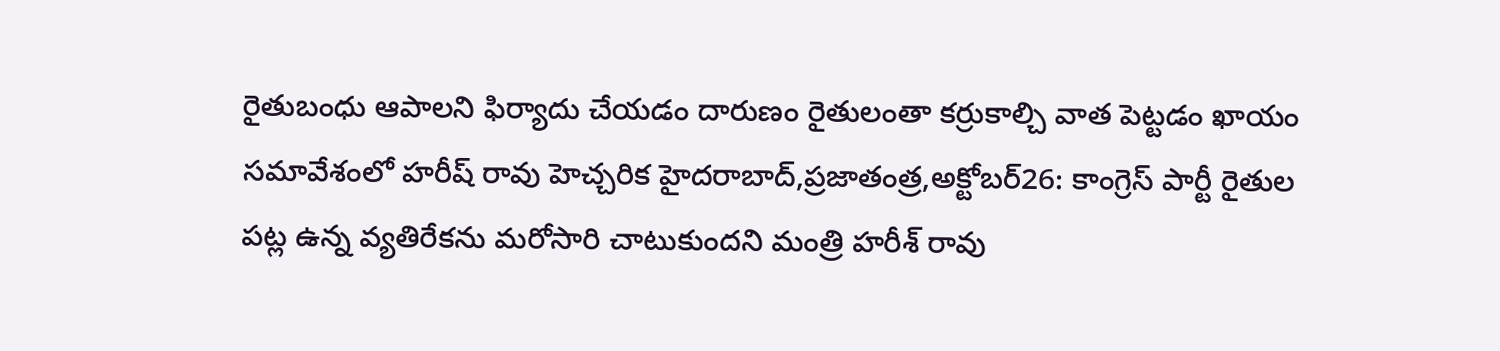రైతుబంధు ఆపాలని ఫిర్యాదు చేయడం దారుణం రైతులంతా కర్రుకాల్చి వాత పెట్టడం ఖాయం సమావేశంలో హరీష్‌ ‌రావు హెచ్చరిక హైదరాబాద్‌,ప్రజాతంత్ర,అక్టోబర్‌26: కాంగ్రెస్‌ ‌పార్టీ రైతుల పట్ల ఉన్న వ్యతిరేకను మరోసారి చాటుకుందని మంత్రి హరీశ్‌ ‌రావు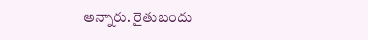అన్నారు. రైతుబందు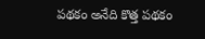పథకం అనేది కొత్త పథకం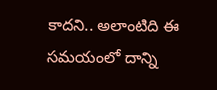కాదని.. అలాంటిది ఈ సమయంలో దాన్ని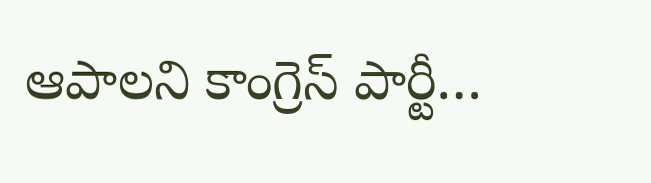ఆపాలని కాంగ్రెస్‌ ‌పార్టీ…